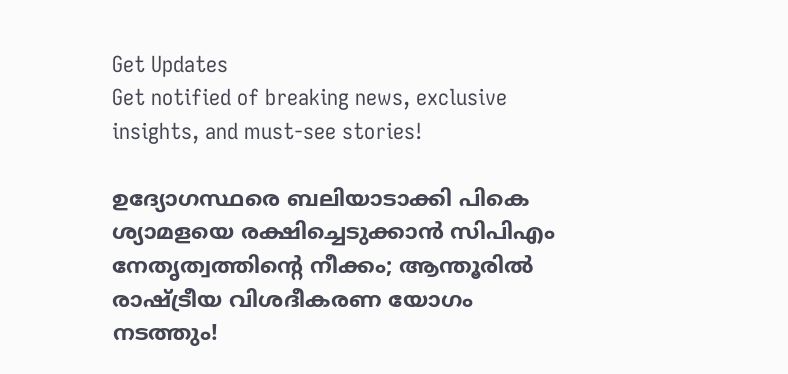Get Updates
Get notified of breaking news, exclusive insights, and must-see stories!

ഉദ്യോഗസ്ഥരെ ബലിയാടാക്കി പികെ ശ്യാമളയെ രക്ഷിച്ചെടുക്കാന്‍ സിപിഎം നേതൃത്വത്തിന്റെ നീക്കം; ആന്തൂരില്‍ രാഷ്ട്രീയ വിശദീകരണ യോഗം നടത്തും!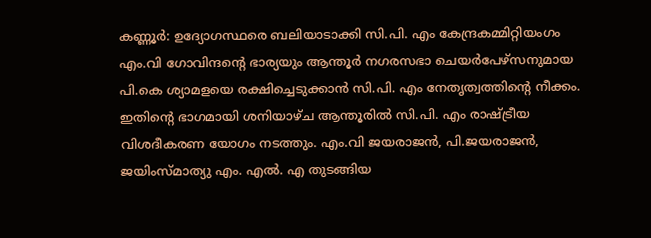കണ്ണൂര്‍: ഉദ്യോഗസ്ഥരെ ബലിയാടാക്കി സി.പി. എം കേന്ദ്രകമ്മിറ്റിയംഗം എം.വി ഗോവിന്ദന്റെ ഭാര്യയും ആന്തൂര്‍ നഗരസഭാ ചെയര്‍പേഴ്‌സനുമായ പി.കെ ശ്യാമളയെ രക്ഷിച്ചെടുക്കാന്‍ സി.പി. എം നേതൃത്വത്തിന്റെ നീക്കം. ഇതിന്റെ ഭാഗമായി ശനിയാഴ്ച ആന്തൂരില്‍ സി.പി. എം രാഷ്ട്രീയ വിശദീകരണ യോഗം നടത്തും. എം.വി ജയരാജന്‍, പി.ജയരാജന്‍, ജയിംസ്മാത്യു എം. എല്‍. എ തുടങ്ങിയ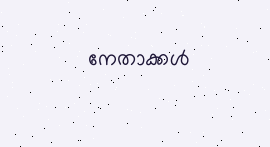നേതാക്കള്‍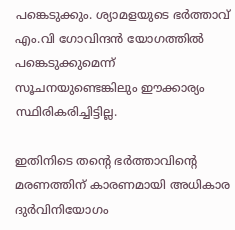പങ്കെടുക്കും. ശ്യാമളയുടെ ഭര്‍ത്താവ് എം.വി ഗോവിന്ദന്‍ യോഗത്തില്‍ പങ്കെടുക്കുമെന്ന് സൂചനയുണ്ടെങ്കിലും ഈക്കാര്യം സ്ഥിരികരിച്ചിട്ടില്ല.

ഇതിനിടെ തന്റെ ഭര്‍ത്താവിന്റെ മരണത്തിന് കാരണമായി അധികാര ദുര്‍വിനിയോഗം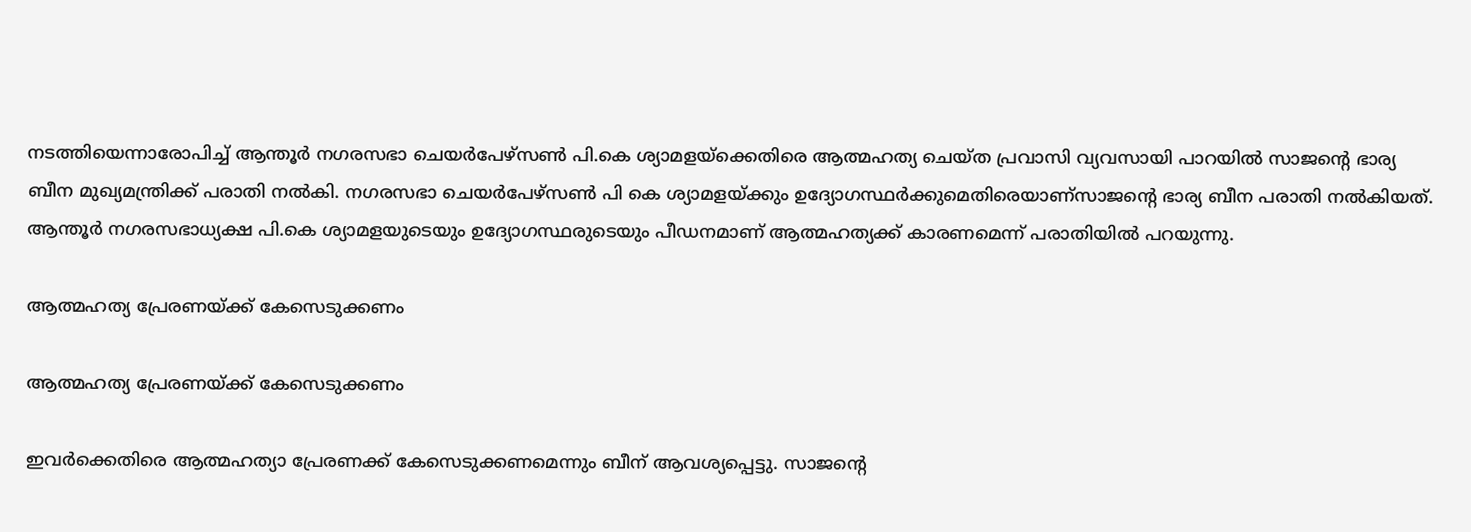നടത്തിയെന്നാരോപിച്ച് ആന്തൂര്‍ നഗരസഭാ ചെയര്‍പേഴ്‌സണ്‍ പി.കെ ശ്യാമളയ്‌ക്കെതിരെ ആത്മഹത്യ ചെയ്ത പ്രവാസി വ്യവസായി പാറയില്‍ സാജന്റെ ഭാര്യ ബീന മുഖ്യമന്ത്രിക്ക് പരാതി നല്‍കി. നഗരസഭാ ചെയര്‍പേഴ്‌സണ്‍ പി കെ ശ്യാമളയ്ക്കും ഉദ്യോഗസ്ഥര്‍ക്കുമെതിരെയാണ്‌സാജന്റെ ഭാര്യ ബീന പരാതി നല്‍കിയത്. ആന്തൂര്‍ നഗരസഭാധ്യക്ഷ പി.കെ ശ്യാമളയുടെയും ഉദ്യോഗസ്ഥരുടെയും പീഡനമാണ് ആത്മഹത്യക്ക് കാരണമെന്ന് പരാതിയില്‍ പറയുന്നു.

ആത്മഹത്യ പ്രേരണയ്ക്ക് കേസെടുക്കണം

ആത്മഹത്യ പ്രേരണയ്ക്ക് കേസെടുക്കണം

ഇവര്‍ക്കെതിരെ ആത്മഹത്യാ പ്രേരണക്ക് കേസെടുക്കണമെന്നും ബീന് ആവശ്യപ്പെട്ടു. സാജന്റെ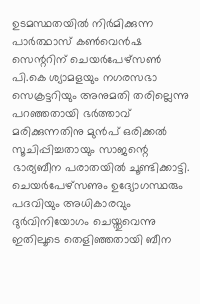ഉടമസ്ഥതയില്‍ നിര്‍മിക്കുന്ന പാര്‍ത്ഥാസ് കണ്‍വെന്‍ഷ സെന്ററിന് ചെയര്‍പേഴ്‌സണ്‍ പി.കെ ശ്യാമളയും നഗരസഭാ സെക്രട്ടറിയും അനുമതി തരില്ലെന്നു പറഞ്ഞതായി ഭര്‍ത്താവ് മരിക്കുന്നതിനു മുന്‍പ് ഒരിക്കല്‍ സൂചിപ്പിച്ചതായും സാജന്റെ ഭാര്യബീന പരാതയില്‍ ചൂണ്ടിക്കാട്ടി. ചെയര്‍പേഴ്‌സണും ഉദ്യോഗസ്ഥരും പദവിയും അധികാരവും ദുര്‍വിനിയോഗം ചെയ്തുവെന്നു ഇതിലൂടെ തെളിഞ്ഞതായി ബീന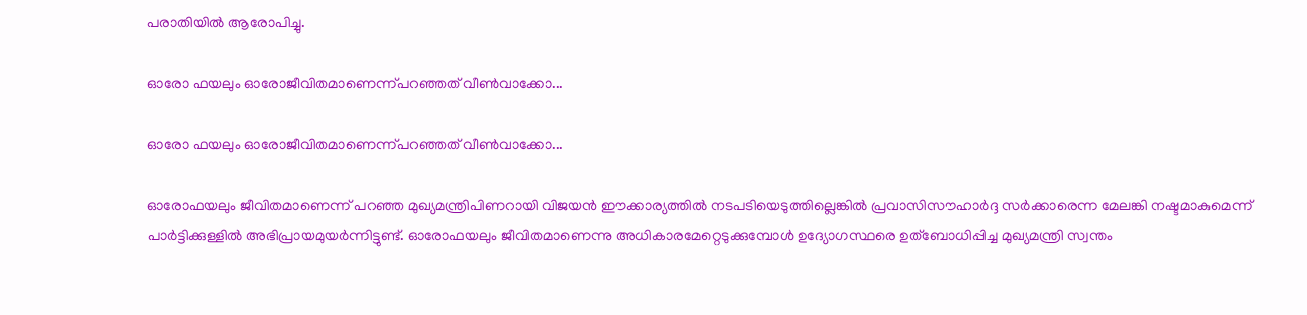പരാതിയില്‍ ആരോപിച്ചു.

ഓരോ ഫയലും ഓരോജീവിതമാണെന്ന്പറഞ്ഞത് വീണ്‍വാക്കോ...

ഓരോ ഫയലും ഓരോജീവിതമാണെന്ന്പറഞ്ഞത് വീണ്‍വാക്കോ...

ഓരോഫയലും ജീവിതമാണെന്ന് പറഞ്ഞ മുഖ്യമന്ത്രിപിണറായി വിജയന്‍ ഈക്കാര്യത്തില്‍ നടപടിയെടുത്തില്ലെങ്കില്‍ പ്രവാസിസൗഹാര്‍ദ്ദ സര്‍ക്കാരെന്ന മേലങ്കി നഷ്ടമാകുമെന്ന് പാര്‍ട്ടിക്കുള്ളില്‍ അഭിപ്രായമുയര്‍ന്നിട്ടുണ്ട്. ഓരോഫയലും ജീവിതമാണെന്നു അധികാരമേറ്റെടുക്കുമ്പോള്‍ ഉദ്യോഗസ്ഥരെ ഉത്‌ബോധിപ്പിച്ച മുഖ്യമന്ത്രി സ്വന്തം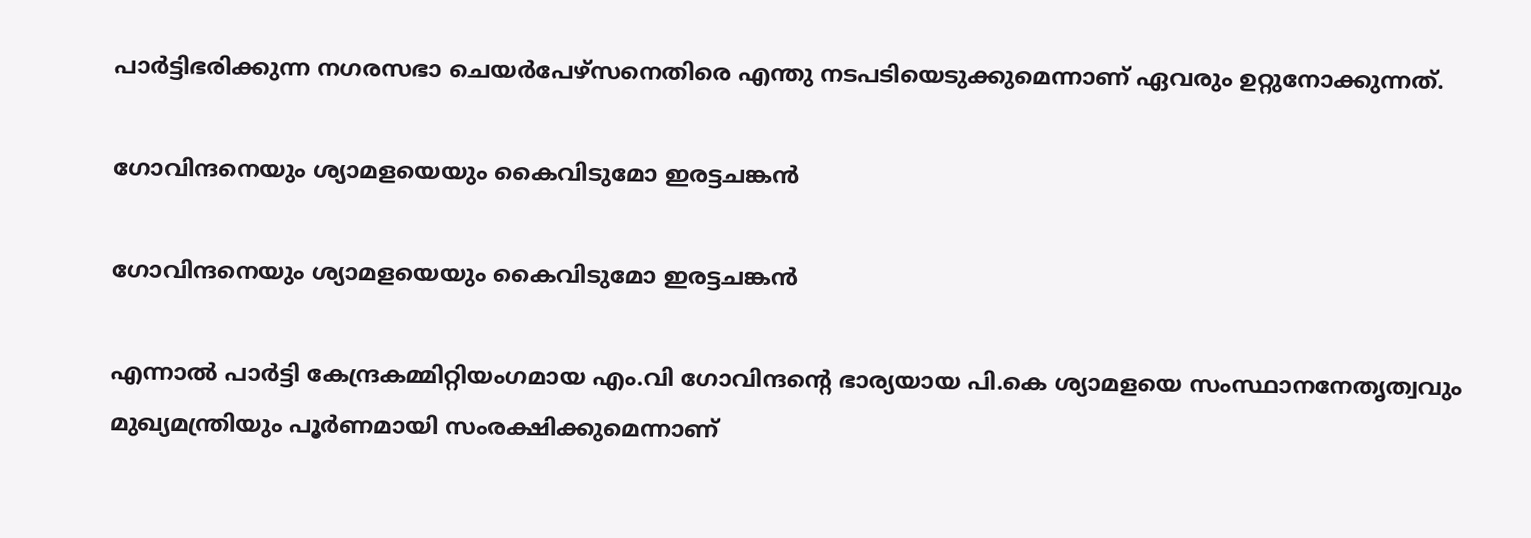പാര്‍ട്ടിഭരിക്കുന്ന നഗരസഭാ ചെയര്‍പേഴ്‌സനെതിരെ എന്തു നടപടിയെടുക്കുമെന്നാണ് ഏവരും ഉറ്റുനോക്കുന്നത്.

ഗോവിന്ദനെയും ശ്യാമളയെയും കൈവിടുമോ ഇരട്ടചങ്കന്‍

ഗോവിന്ദനെയും ശ്യാമളയെയും കൈവിടുമോ ഇരട്ടചങ്കന്‍

എന്നാല്‍ പാര്‍ട്ടി കേന്ദ്രകമ്മിറ്റിയംഗമായ എം.വി ഗോവിന്ദന്റെ ഭാര്യയായ പി.കെ ശ്യാമളയെ സംസ്ഥാനനേതൃത്വവും മുഖ്യമന്ത്രിയും പൂര്‍ണമായി സംരക്ഷിക്കുമെന്നാണ്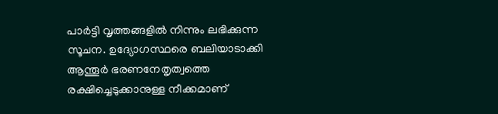പാര്‍ട്ടി വൃത്തങ്ങളില്‍ നിന്നും ലഭിക്കുന്ന സൂചന. ഉദ്യോഗസ്ഥരെ ബലിയാടാക്കി ആന്തൂര്‍ ഭരണനേതൃത്വത്തെ രക്ഷിച്ചെടുക്കാനുള്ള നീക്കമാണ്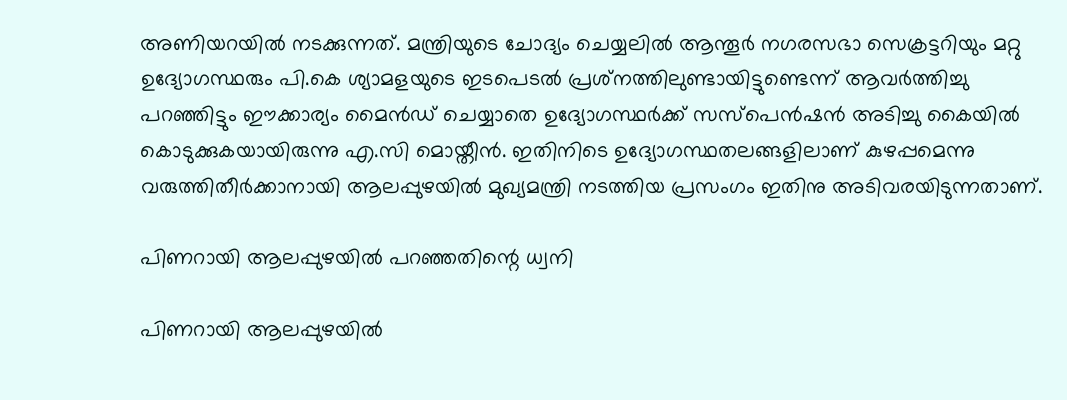അണിയറയില്‍ നടക്കുന്നത്. മന്ത്രിയുടെ ചോദ്യം ചെയ്യലില്‍ ആന്തൂര്‍ നഗരസഭാ സെക്രട്ടറിയും മറ്റു ഉദ്യോഗസ്ഥരും പി.കെ ശ്യാമളയുടെ ഇടപെടല്‍ പ്രശ്‌നത്തിലുണ്ടായിട്ടുണ്ടെന്ന് ആവര്‍ത്തിച്ചു പറഞ്ഞിട്ടും ഈക്കാര്യം മൈന്‍ഡ് ചെയ്യാതെ ഉദ്യോഗസ്ഥര്‍ക്ക് സസ്‌പെന്‍ഷന്‍ അടിച്ചു കൈയില്‍ കൊടുക്കുകയായിരുന്നു എ.സി മൊയ്തീന്‍. ഇതിനിടെ ഉദ്യോഗസ്ഥതലങ്ങളിലാണ് കുഴപ്പമെന്നു വരുത്തിതീര്‍ക്കാനായി ആലപ്പുഴയില്‍ മുഖ്യമന്ത്രി നടത്തിയ പ്രസംഗം ഇതിനു അടിവരയിടുന്നതാണ്.

പിണറായി ആലപ്പുഴയില്‍ പറഞ്ഞതിന്റെ ധ്വനി

പിണറായി ആലപ്പുഴയില്‍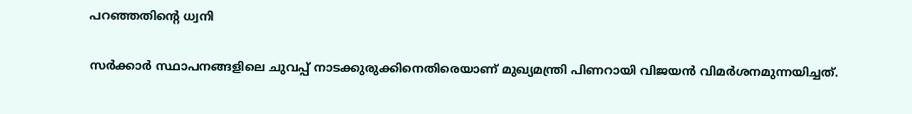പറഞ്ഞതിന്റെ ധ്വനി

സര്‍ക്കാര്‍ സ്ഥാപനങ്ങളിലെ ചുവപ്പ് നാടക്കുരുക്കിനെതിരെയാണ് മുഖ്യമന്ത്രി പിണറായി വിജയന്‍ വിമര്‍ശനമുന്നയിച്ചത്.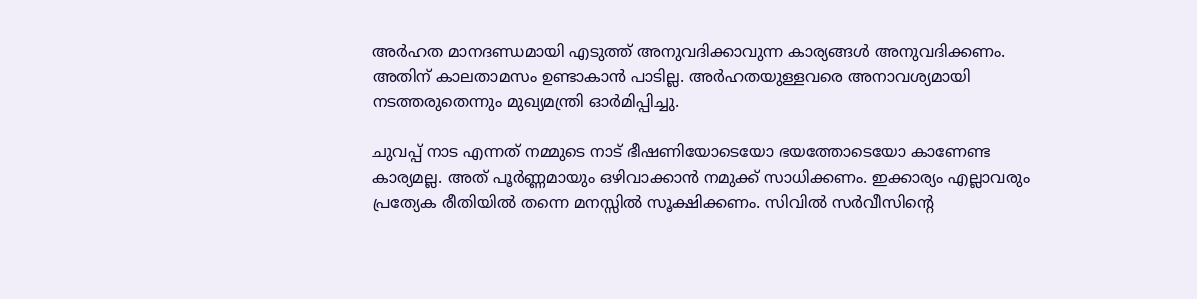അര്‍ഹത മാനദണ്ഡമായി എടുത്ത് അനുവദിക്കാവുന്ന കാര്യങ്ങള്‍ അനുവദിക്കണം. അതിന് കാലതാമസം ഉണ്ടാകാന്‍ പാടില്ല. അര്‍ഹതയുള്ളവരെ അനാവശ്യമായി നടത്തരുതെന്നും മുഖ്യമന്ത്രി ഓര്‍മിപ്പിച്ചു.

ചുവപ്പ് നാട എന്നത് നമ്മുടെ നാട് ഭീഷണിയോടെയോ ഭയത്തോടെയോ കാണേണ്ട കാര്യമല്ല. അത് പൂര്‍ണ്ണമായും ഒഴിവാക്കാന്‍ നമുക്ക് സാധിക്കണം. ഇക്കാര്യം എല്ലാവരും പ്രത്യേക രീതിയില്‍ തന്നെ മനസ്സില്‍ സൂക്ഷിക്കണം. സിവില്‍ സര്‍വീസിന്റെ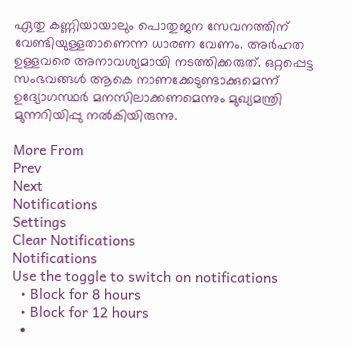ഏതു കണ്ണിയായാലും പൊതുജന സേവനത്തിന് വേണ്ടിയുള്ളതാണെന്ന ധാരണ വേണം. അര്‍ഹത ഉള്ളവരെ അനാവശ്യമായി നടത്തിക്കരുത്. ഒറ്റപ്പെട്ട സംഭവങ്ങള്‍ ആകെ നാണക്കേടുണ്ടാക്കുമെന്ന് ഉദ്യോഗസ്ഥര്‍ മനസിലാക്കണമെന്നും മുഖ്യമന്ത്രി മുന്നറിയിപ്പു നല്‍കിയിരുന്നു.

More From
Prev
Next
Notifications
Settings
Clear Notifications
Notifications
Use the toggle to switch on notifications
  • Block for 8 hours
  • Block for 12 hours
  •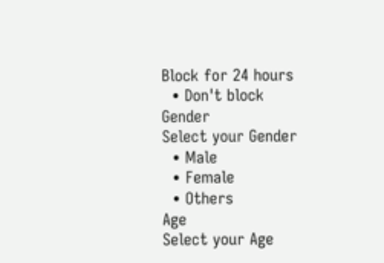Block for 24 hours
  • Don't block
Gender
Select your Gender
  • Male
  • Female
  • Others
Age
Select your Age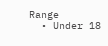Range
  • Under 18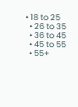• 18 to 25
  • 26 to 35
  • 36 to 45
  • 45 to 55
  • 55+